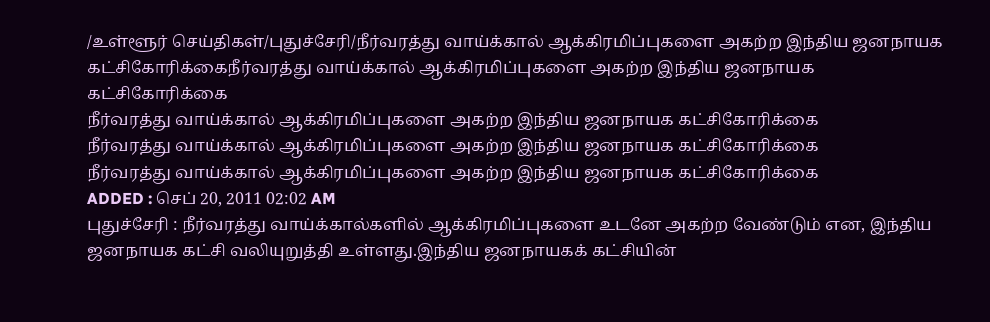/உள்ளூர் செய்திகள்/புதுச்சேரி/நீர்வரத்து வாய்க்கால் ஆக்கிரமிப்புகளை அகற்ற இந்திய ஜனநாயக கட்சிகோரிக்கைநீர்வரத்து வாய்க்கால் ஆக்கிரமிப்புகளை அகற்ற இந்திய ஜனநாயக கட்சிகோரிக்கை
நீர்வரத்து வாய்க்கால் ஆக்கிரமிப்புகளை அகற்ற இந்திய ஜனநாயக கட்சிகோரிக்கை
நீர்வரத்து வாய்க்கால் ஆக்கிரமிப்புகளை அகற்ற இந்திய ஜனநாயக கட்சிகோரிக்கை
நீர்வரத்து வாய்க்கால் ஆக்கிரமிப்புகளை அகற்ற இந்திய ஜனநாயக கட்சிகோரிக்கை
ADDED : செப் 20, 2011 02:02 AM
புதுச்சேரி : நீர்வரத்து வாய்க்கால்களில் ஆக்கிரமிப்புகளை உடனே அகற்ற வேண்டும் என, இந்திய ஜனநாயக கட்சி வலியுறுத்தி உள்ளது.இந்திய ஜனநாயகக் கட்சியின்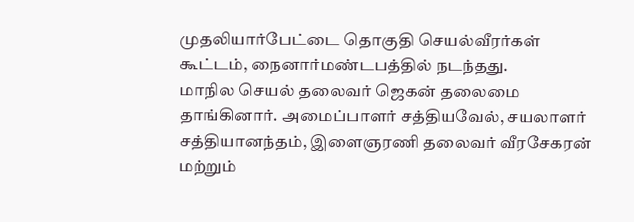முதலியார்பேட்டை தொகுதி செயல்வீரர்கள் கூட்டம், நைனார்மண்டபத்தில் நடந்தது.
மாநில செயல் தலைவர் ஜெகன் தலைமை தாங்கினார். அமைப்பாளர் சத்தியவேல், சயலாளர் சத்தியானந்தம், இளைஞரணி தலைவர் வீரசேகரன் மற்றும்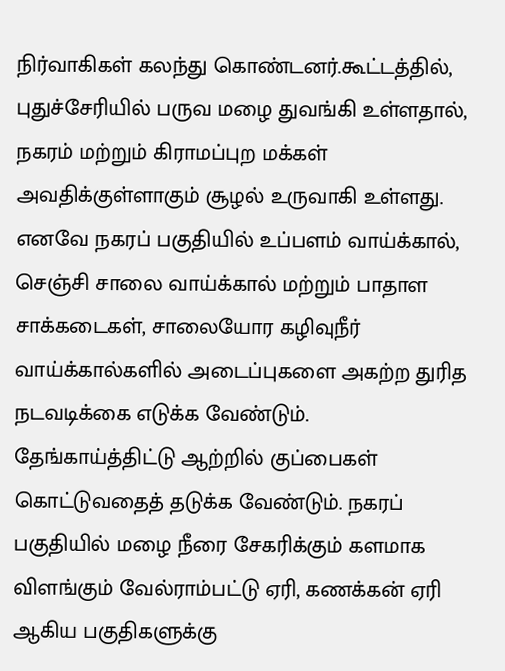நிர்வாகிகள் கலந்து கொண்டனர்.கூட்டத்தில், புதுச்சேரியில் பருவ மழை துவங்கி உள்ளதால், நகரம் மற்றும் கிராமப்புற மக்கள் அவதிக்குள்ளாகும் சூழல் உருவாகி உள்ளது. எனவே நகரப் பகுதியில் உப்பளம் வாய்க்கால், செஞ்சி சாலை வாய்க்கால் மற்றும் பாதாள சாக்கடைகள், சாலையோர கழிவுநீர் வாய்க்கால்களில் அடைப்புகளை அகற்ற துரித நடவடிக்கை எடுக்க வேண்டும்.
தேங்காய்த்திட்டு ஆற்றில் குப்பைகள் கொட்டுவதைத் தடுக்க வேண்டும். நகரப் பகுதியில் மழை நீரை சேகரிக்கும் களமாக விளங்கும் வேல்ராம்பட்டு ஏரி, கணக்கன் ஏரி ஆகிய பகுதிகளுக்கு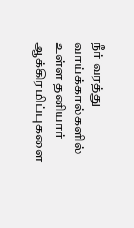நீர் வரத்து வாய்க்கால்களில் உள்ள தனியார் ஆக்கிரமிப்புகளை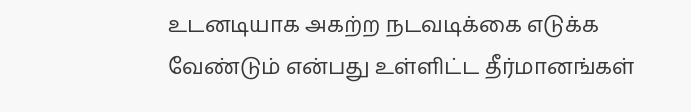உடனடியாக அகற்ற நடவடிக்கை எடுக்க வேண்டும் என்பது உள்ளிட்ட தீர்மானங்கள்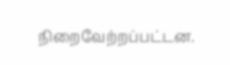நிறைவேற்றப்பட்டன.